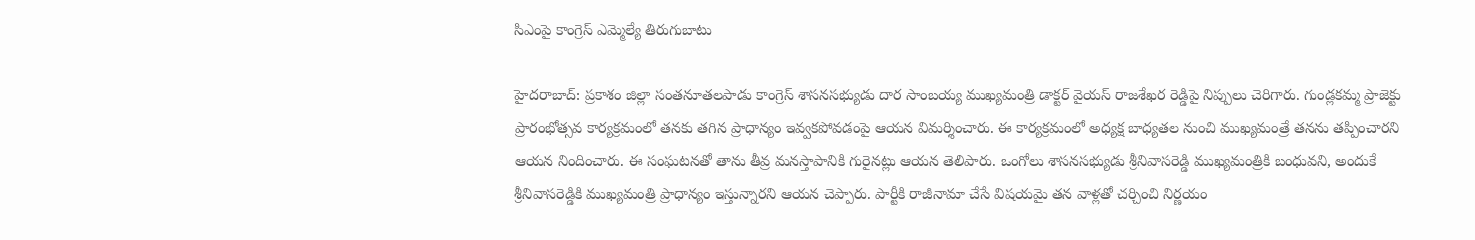సిఎంపై కాంగ్రెస్ ఎమ్మెల్యే తిరుగుబాటు

హైదరాబాద్: ప్రకాశం జిల్లా సంతనూతలపాడు కాంగ్రెస్ శాసనసభ్యుడు దార సాంబయ్య ముఖ్యమంత్రి డాక్టర్ వైయస్ రాజశేఖర రెడ్డిపై నిప్పులు చెరిగారు. గుండ్లకమ్మ ప్రాజెక్టు ప్రారంభోత్సవ కార్యక్రమంలో తనకు తగిన ప్రాధాన్యం ఇవ్వకపోవడంపై ఆయన విమర్శించారు. ఈ కార్యక్రమంలో అధ్యక్ష బాధ్యతల నుంచి ముఖ్యమంత్రే తనను తప్పించారని ఆయన నిందించారు. ఈ సంఘటనతో తాను తీవ్ర మనస్తాపానికి గురైనట్లు ఆయన తెలిపారు. ఒంగోలు శాసనసభ్యుడు శ్రీనివాసరెడ్డి ముఖ్యమంత్రికి బంధువని, అందుకే శ్రీనివాసరెడ్డికి ముఖ్యమంత్రి ప్రాధాన్యం ఇస్తున్నారని ఆయన చెప్పారు. పార్టీకి రాజీనామా చేసే విషయమై తన వాళ్లతో చర్చించి నిర్ణయం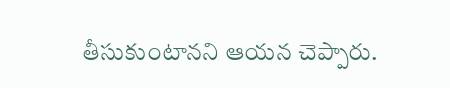తీసుకుంటానని ఆయన చెప్పారు.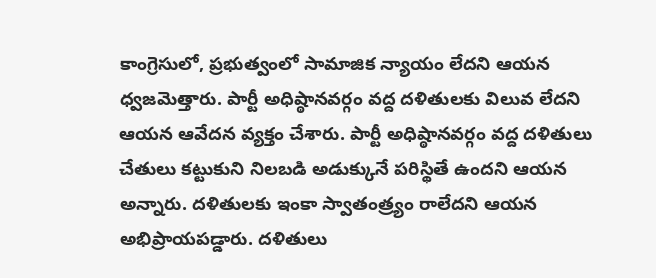కాంగ్రెసులో, ప్రభుత్వంలో సామాజిక న్యాయం లేదని ఆయన ధ్వజమెత్తారు. పార్టీ అధిష్ఠానవర్గం వద్ద దళితులకు విలువ లేదని ఆయన ఆవేదన వ్యక్తం చేశారు. పార్టీ అధిష్ఠానవర్గం వద్ద దళితులు చేతులు కట్టుకుని నిలబడి అడుక్కునే పరిస్థితే ఉందని ఆయన అన్నారు. దళితులకు ఇంకా స్వాతంత్ర్యం రాలేదని ఆయన అభిప్రాయపడ్డారు. దళితులు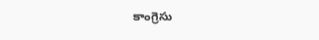కాంగ్రెసు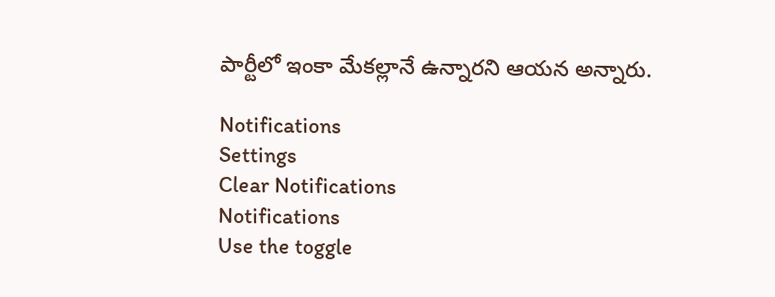పార్టీలో ఇంకా మేకల్లానే ఉన్నారని ఆయన అన్నారు.

Notifications
Settings
Clear Notifications
Notifications
Use the toggle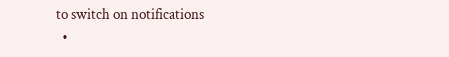to switch on notifications
  •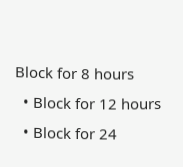Block for 8 hours
  • Block for 12 hours
  • Block for 24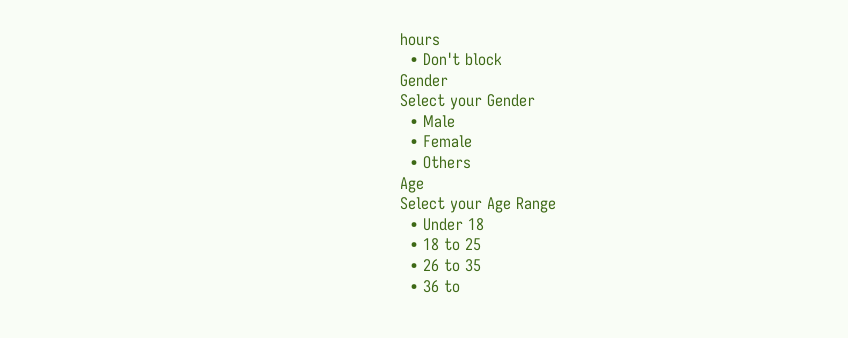hours
  • Don't block
Gender
Select your Gender
  • Male
  • Female
  • Others
Age
Select your Age Range
  • Under 18
  • 18 to 25
  • 26 to 35
  • 36 to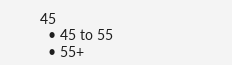45
  • 45 to 55
  • 55+